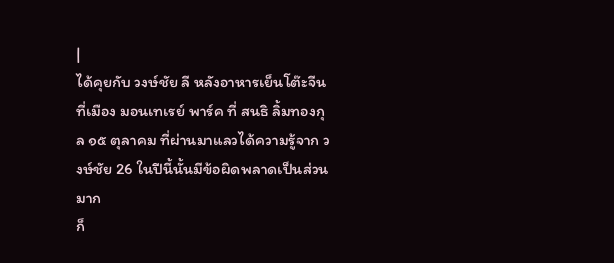|
ได้คุยกับ วงษ์ชัย ลี หลังอาหารเย็นโต๊ะจีนที่เมือง มอนเทเรย์ พาร์ค ที่ สนธิ ลิ้มทองกุล ๑๕ ตุลาคม ที่ผ่านมาแลวได้ความรู้จาก วงษ์ชัย 26 ในปีนี้นั้นมีข้อผิดพลาดเป็นส่วนมาก
ก็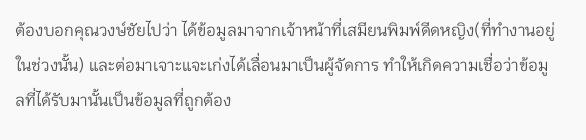ต้องบอกคุณวงษ์ชัยไปว่า ได้ข้อมูลมาจากเจ้าหน้าที่เสมียนพิมพ์ดีดหญิง(ที่ทำงานอยู่ในช่วงนั้น) และต่อมาเจาะแจะเก่งได้เลื่อนมาเป็นผู้จัดการ ทำให้เกิดความเชื่อว่าข้อมูลที่ได้รับมานั้นเป็นข้อมูลที่ถูกต้อง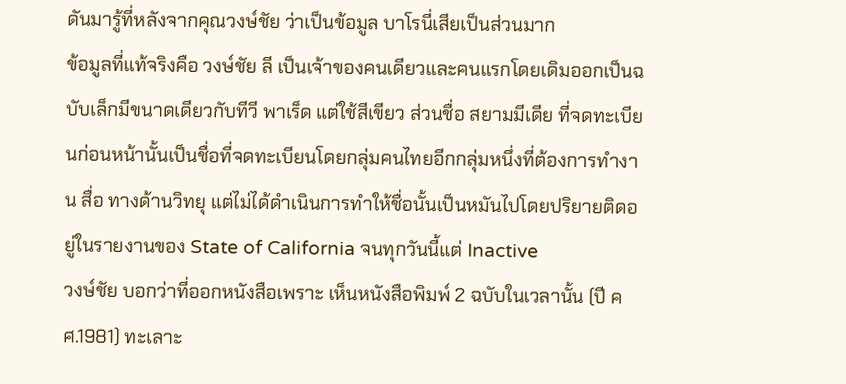ดันมารู้ที่หลังจากคุณวงษ์ชัย ว่าเป็นข้อมูล บาโรนี่เสียเป็นส่วนมาก
ข้อมูลที่แท้จริงคือ วงษ์ชัย ลี เป็นเจ้าของคนเดียวและคนแรกโดยเดิมออกเป็นฉบับเล็กมีขนาดเดียวกับทีวี พาเร็ด แต่ใช้สีเขียว ส่วนชื่อ สยามมีเดีย ที่จดทะเบียนก่อนหน้านั้นเป็นชื่อที่จดทะเบียนโดยกลุ่มคนไทยอีกกลุ่มหนึ่งที่ต้องการทำงาน สื่อ ทางด้านวิทยุ แต่ไม่ได้ดำเนินการทำให้ชื่อนั้นเป็นหมันไปโดยปริยายติดอยู่ในรายงานของ State of California จนทุกวันนี้แต่ Inactive
วงษ์ชัย บอกว่าที่ออกหนังสือเพราะ เห็นหนังสือพิมพ์ 2 ฉบับในเวลานั้น (ปี คศ.1981) ทะเลาะ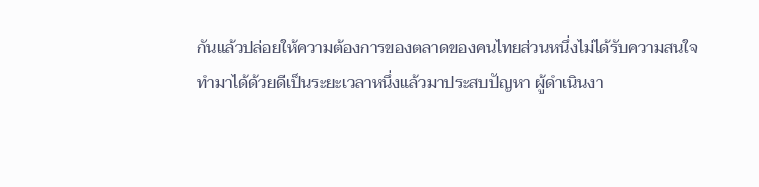กันแล้วปล่อยให้ความต้องการของตลาดของคนไทยส่วนหนึ่งไม่ได้รับความสนใจ
ทำมาได้ด้วยดีเป็นระยะเวลาหนึ่งแล้วมาประสบปัญหา ผู้ดำเนินงา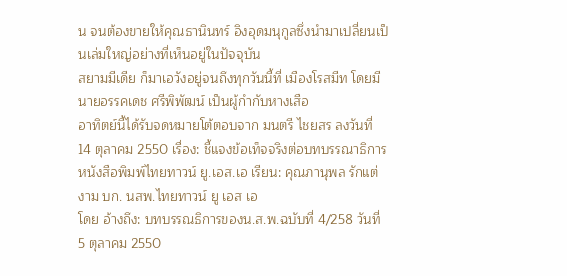น จนต้องขายให้คุณธานินทร์ อิงอุดมนุกูลซึ่งนำมาเปลี่ยนเป็นเล่มใหญ่อย่างที่เห็นอยู่ในปัจจุบัน
สยามมีเดีย ก็มาเอวังอยู่จนถึงทุกวันนี้ที่ เมืองโรสมีท โดยมีนายอรรคเดช ศรีพิพัฒน์ เป็นผู้กำกับหางเสือ
อาทิตย์นี้ได้รับจดหมายโต้ตอบจาก มนตรี ไชยสร ลงวันที่ 14 ตุลาคม 2550 เรื่อง: ชี้แจงข้อเท็จจริงต่อบทบรรณาธิการหนังสือพิมพ์ไทยทาวน์ ยู.เอส.เอ เรียน: คุณภานุพล รักแต่งาม บก. นสพ.ไทยทาวน์ ยู เอส เอ
โดย อ้างถึง: บทบรรณธิการของน.ส.พ.ฉบับที่ 4/258 วันที่ 5 ตุลาคม 2550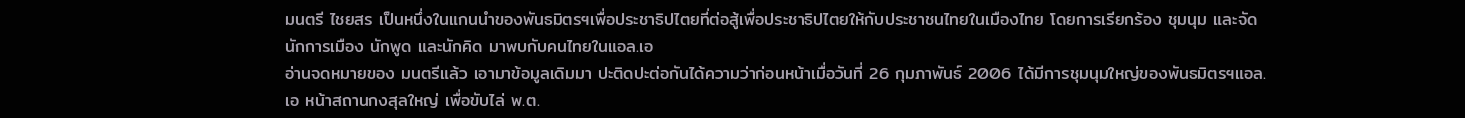มนตรี ไชยสร เป็นหนึ่งในแกนนำของพันธมิตรฯเพื่อประชาธิปไตยที่ต่อสู้เพื่อประชาธิปไตยให้กับประชาชนไทยในเมืองไทย โดยการเรียกร้อง ชุมนุม และจัดนักการเมือง นักพูด และนักคิด มาพบกับคนไทยในแอล.เอ
อ่านจดหมายของ มนตรีแล้ว เอามาข้อมูลเดิมมา ปะติดปะต่อกันได้ความว่าก่อนหน้าเมื่อวันที่ 26 กุมภาพันธ์ 2006 ได้มีการชุมนุมใหญ่ของพันธมิตรฯแอล.เอ หน้าสถานกงสุลใหญ่ เพื่อขับไล่ พ.ต.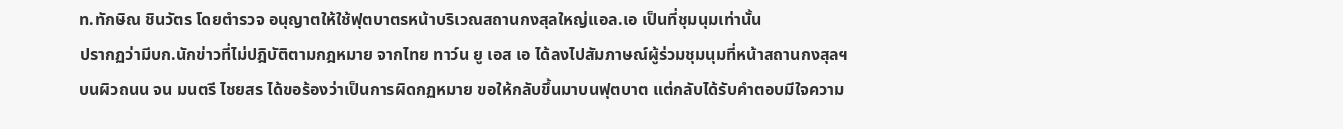ท.ทักษิณ ชินวัตร โดยตำรวจ อนุญาตให้ใช้ฟุตบาตรหน้าบริเวณสถานกงสุลใหญ่แอล.เอ เป็นที่ชุมนุมเท่านั้น
ปรากฏว่ามีบก.นักข่าวที่ไม่ปฎิบัติตามกฎหมาย จากไทย ทาว์น ยู เอส เอ ได้ลงไปสัมภาษณ์ผู้ร่วมชุมนุมที่หน้าสถานกงสุลฯ บนผิวถนน จน มนตรี ไชยสร ได้ขอร้องว่าเป็นการผิดกฏหมาย ขอให้กลับขึ้นมาบนฟุตบาต แต่กลับได้รับคำตอบมีใจความ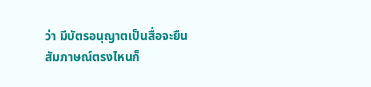ว่า มีบัตรอนุญาตเป็นสื่อจะยืนสัมภาษณ์ตรงไหนก็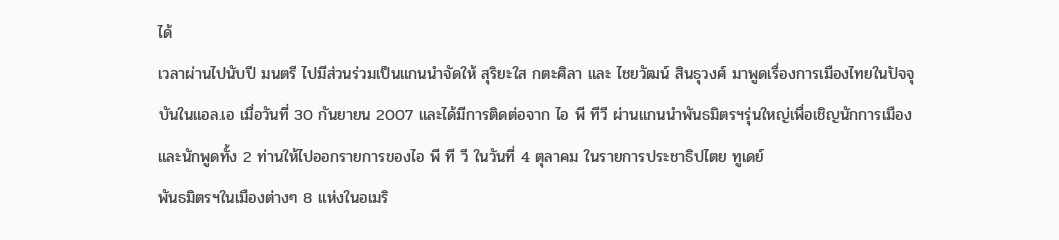ได้
เวลาผ่านไปนับปี มนตรี ไปมีส่วนร่วมเป็นแกนนำจัดให้ สุริยะใส กตะศิลา และ ไชยวัฒน์ สินธุวงศ์ มาพูดเรื่องการเมืองไทยในปัจจุบันในแอล.เอ เมื่อวันที่ 30 กันยายน 2007 และได้มีการติดต่อจาก ไอ พี ทีวี ผ่านแกนนำพันธมิตรฯรุ่นใหญ่เพื่อเชิญนักการเมืองและนักพูดทั้ง 2 ท่านให้ไปออกรายการของไอ พี ที วี ในวันที่ 4 ตุลาคม ในรายการประชาธิปไตย ทูเดย์
พันธมิตรฯในเมืองต่างๆ 8 แห่งในอเมริ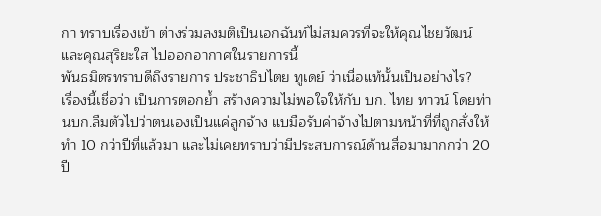กา ทราบเรื่องเข้า ต่างร่วมลงมติเป็นเอกฉันท์ไม่สมควรที่จะให้คุณไชยวัฒน์ และคุณสุริยะใส ไปออกอากาศในรายการนี้
พันธมิตรทราบดีถึงรายการ ประชาธิปไตย ทูเดย์ ว่าเนื่อแท้นั้นเป็นอย่างไร?
เรื่องนี้เชื่อว่า เป็นการตอกย้ำ สร้างความไม่พอใจให้กับ บก. ไทย ทาวน์ โดยท่านบก.ลืมตัวไปว่าตนเองเป็นแค่ลูกจ้าง แบมือรับค่าจ้างไปตามหน้าที่ที่ถูกสั่งให้ทำ 10 กว่าปีที่แล้วมา และไม่เคยทราบว่ามีประสบการณ์ด้านสื่อมามากกว่า 20 ปี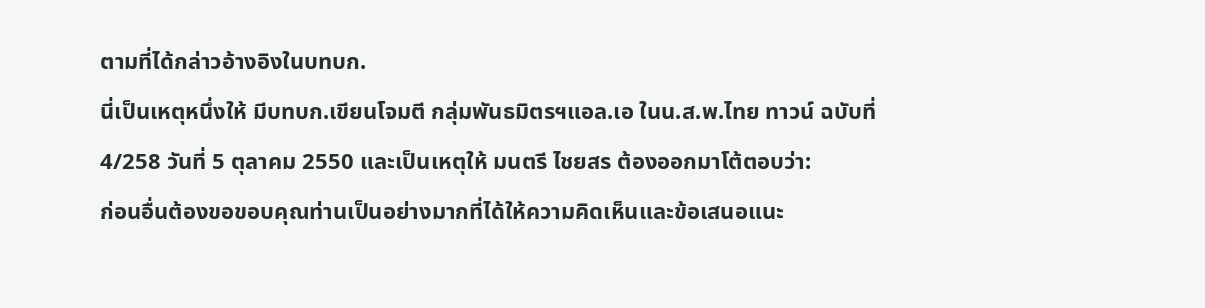ตามที่ได้กล่าวอ้างอิงในบทบก.
นี่เป็นเหตุหนึ่งให้ มีบทบก.เขียนโจมตี กลุ่มพันธมิตรฯแอล.เอ ในน.ส.พ.ไทย ทาวน์ ฉบับที่ 4/258 วันที่ 5 ตุลาคม 2550 และเป็นเหตุให้ มนตรี ไชยสร ต้องออกมาโต้ตอบว่า:
ก่อนอื่นต้องขอขอบคุณท่านเป็นอย่างมากที่ได้ให้ความคิดเห็นและข้อเสนอแนะ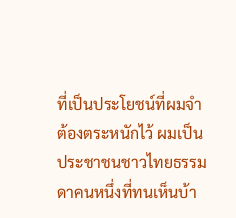ที่เป็นประโยชน์ที่ผมจำต้องตระหนักไว้ ผมเป็นประชาชนชาวไทยธรรมดาคนหนึ่งที่ทนเห็นบ้า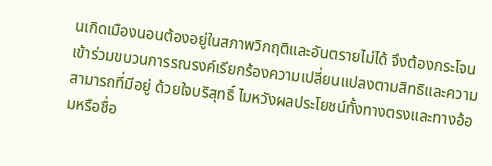นเกิดเมืองนอนต้องอยู่ในสภาพวิกฤติและอันตรายไม่ได้ จึงต้องกระโจนเข้าร่วมขบวนการรณรงค์เรียกร้องความเปลี่ยนแปลงตามสิทธิและความสามารถที่มีอยู่ ด้วยใจบริสุทธิ์ ไมหวังผลประโยชน์ทั้งทางตรงและทางอ้อมหรือชื่อ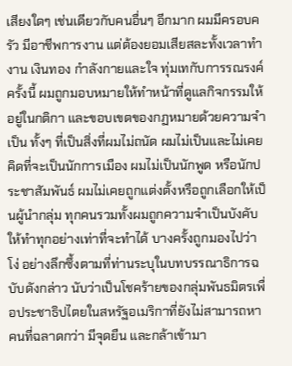เสียงใดๆ เช่นเดียวกับคนอื่นๆ อีกมาก ผมมีครอบครัว มีอาชีพการงาน แต่ต้องยอมเสียสละทั้งเวลาทำงาน เงินทอง กำลังกายและใจ ทุ่มเทกับการรณรงค์ครั้งนี้ ผมถูกมอบหมายให้ทำหน้าที่ดูแลกิจกรรมให้อยู่ในกติกา และขอบเขตของกฏหมายด้วยความจำเป็น ทั้งๆ ที่เป็นสิ่งที่ผมไม่ถนัด ผมไม่เป็นและไม่เคยคิดที่จะเป็นนักการเมือง ผมไม่เป็นนักพูด หรือนักประชาสัมพันธ์ ผมไม่เคยถูกแต่งตั้งหรือถูกเลือกให้เป็นผู้นำกลุ่ม ทุกคนรวมทั้งผมถูกความจำเป็นบังคับให้ทำทุกอย่างเท่าที่จะทำได้ บางครั้งถูกมองไปว่า โง่ อย่างลึกซึ้งตามที่ท่านระบุในบทบรรณาธิการฉบับดังกล่าว นับว่าเป็นโชคร้ายของกลุ่มพันธมิตรเพื่อประชาธิปไตยในสหรัฐอเมริกาที่ยังไม่สามารถหาคนที่ฉลาดกว่า มีจุดยืน และกล้าเข้ามา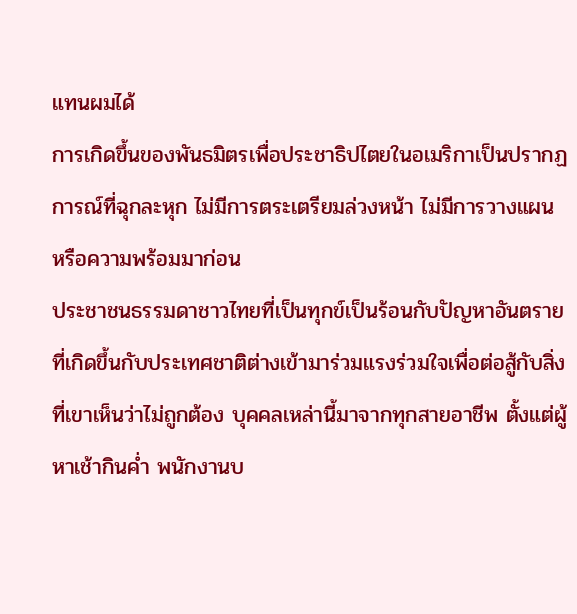แทนผมได้
การเกิดขึ้นของพันธมิตรเพื่อประชาธิปไตยในอเมริกาเป็นปรากฏการณ์ที่ฉุกละหุก ไม่มีการตระเตรียมล่วงหน้า ไม่มีการวางแผน หรือความพร้อมมาก่อน
ประชาชนธรรมดาชาวไทยที่เป็นทุกข์เป็นร้อนกับปัญหาอันตรายที่เกิดขึ้นกับประเทศชาติต่างเข้ามาร่วมแรงร่วมใจเพื่อต่อสู้กับสิ่งที่เขาเห็นว่าไม่ถูกต้อง บุคคลเหล่านี้มาจากทุกสายอาชีพ ตั้งแต่ผู้หาเช้ากินค่ำ พนักงานบ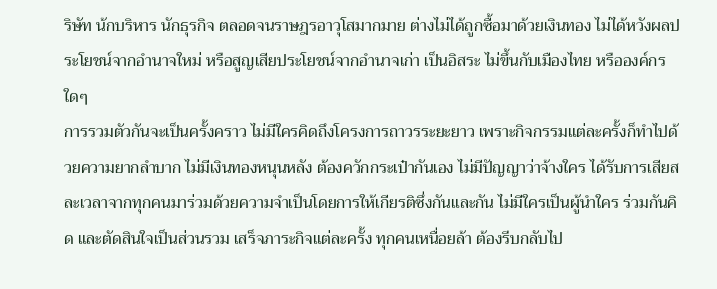ริษัท น้กบริหาร นักธุรกิจ ตลอดจนราษฎรอาวุโสมากมาย ต่างไม่ได้ถูกซื้อมาด้วยเงินทอง ไม่ได้หวังผลประโยชน์จากอำนาจใหม่ หรือสูญเสียประโยชน์จากอำนาจเก่า เป็นอิสระ ไม่ขึ้นกับเมืองไทย หรือองค์กรใดๆ
การรวมตัวกันจะเป็นครั้งคราว ไม่มีใครคิดถึงโครงการถาวรระยะยาว เพราะกิจกรรมแต่ละครั้งก็ทำไปด้วยความยากลำบาก ไม่มีเงินทองหนุนหลัง ต้องควักกระเป๋ากันเอง ไม่มีปัญญาว่าจ้างใคร ได้รับการเสียสละเวลาจากทุกคนมาร่วมด้วยความจำเป็นโดยการให้เกียรติซึ่งกันและกัน ไม่มีใครเป็นผู้นำใคร ร่วมกันคิด และตัดสินใจเป็นส่วนรวม เสร็จภาระกิจแต่ละครั้ง ทุกคนเหนื่อยล้า ต้องรีบกลับไป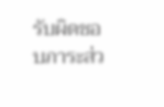รับผิดชอบภาระส่ว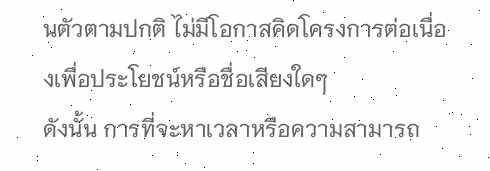นตัวตามปกติ ไม่มีโอกาสคิดโครงการต่อเนื่องเพื่อประโยชน์หรือชื่อเสียงใดๆ
ดังนั้น การที่จะหาเวลาหรือความสามารถ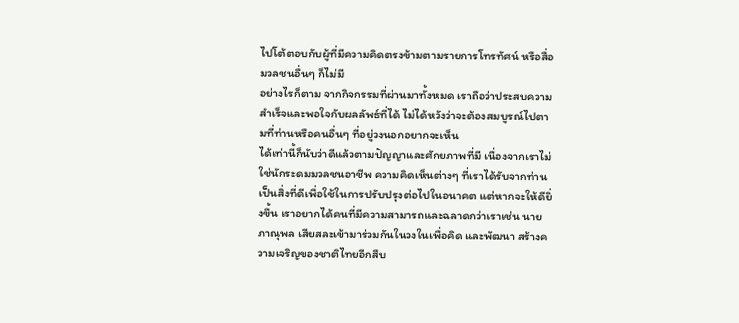ไปโต้ตอบกับผู้ที่มีความคิดตรงข้ามตามรายการโทรทัศน์ หรือสื่อมวลชนอื่นๆ ก็ไม่มี
อย่างไรก็ตาม จากกิจกรรมที่ผ่านมาทั้งหมด เราถือว่าประสบความสำเร็จและพอใจกับผลลัพธ์ที่ได้ ไม่ได้หวังว่าจะต้องสมบูรณ์ไปตามที่ท่านหรือคนอื่นๆ ที่อยู่วงนอกอยากจะเห็น
ได้เท่านี้ก็นับว่าดีแล้วตามปัญญาและศักยภาพที่มี เนื่องจากเราไม่ใช่นักระดมมวลชนอาชีพ ความคิดเห็นต่างๆ ที่เราได้รับจากท่านเป็นสิ่งที่ดีเพื่อใช้ในการปรับปรุงต่อไปในอนาคต แต่หากจะให้ดียิ่งขึ้น เราอยากได้คนที่มีความสามารถและฉลาดกว่าเราเช่น นายภาณุพล เสียสละเข้ามาร่วมกันในวงในเพื่อคิด และพัฒนา สร้างความเจริญของชาติไทยอีกสืบ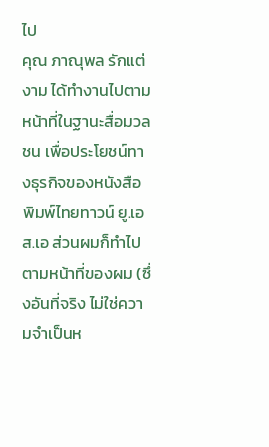ไป
คุณ ภาณุพล รักแต่งาม ได้ทำงานไปตามหน้าที่ในฐานะสื่อมวลชน เพื่อประโยชน์ทางธุรกิจของหนังสือพิมพ์ไทยทาวน์ ยู.เอส.เอ ส่วนผมก็ทำไปตามหน้าที่ของผม (ซึ่งอันที่จริง ไม่ใช่ความจำเป็นห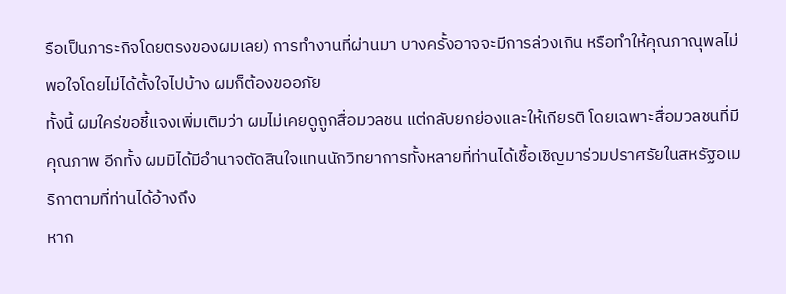รือเป็นภาระกิจโดยตรงของผมเลย) การทำงานที่ผ่านมา บางครั้งอาจจะมีการล่วงเกิน หรือทำให้คุณภาณุพลไม่พอใจโดยไม่ได้ตั้งใจไปบ้าง ผมก็ต้องขออภัย
ทั้งนี้ ผมใคร่ขอชี้แจงเพิ่มเติมว่า ผมไม่เคยดูถูกสื่อมวลชน แต่กลับยกย่องและให้เกียรติ โดยเฉพาะสื่อมวลชนที่มีคุณภาพ อีกทั้ง ผมมิได้มีอำนาจตัดสินใจแทนนักวิทยาการทั้งหลายที่ท่านได้เชื้อเชิญมาร่วมปราศรัยในสหรัฐอเมริกาตามที่ท่านได้อ้างถึง
หาก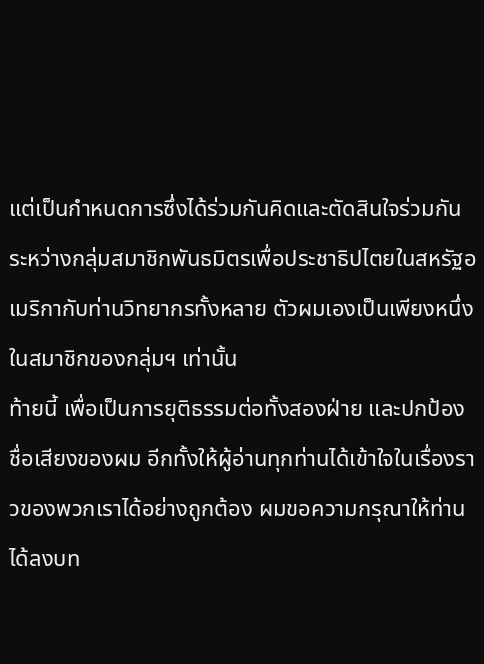แต่เป็นกำหนดการซึ่งได้ร่วมกันคิดและตัดสินใจร่วมกันระหว่างกลุ่มสมาชิกพันธมิตรเพื่อประชาธิปไตยในสหรัฐอเมริกากับท่านวิทยากรทั้งหลาย ตัวผมเองเป็นเพียงหนึ่งในสมาชิกของกลุ่มฯ เท่านั้น
ท้ายนี้ เพื่อเป็นการยุติธรรมต่อทั้งสองฝ่าย และปกป้องชื่อเสียงของผม อีกทั้งให้ผู้อ่านทุกท่านได้เข้าใจในเรื่องราวของพวกเราได้อย่างถูกต้อง ผมขอความกรุณาให้ท่านได้ลงบท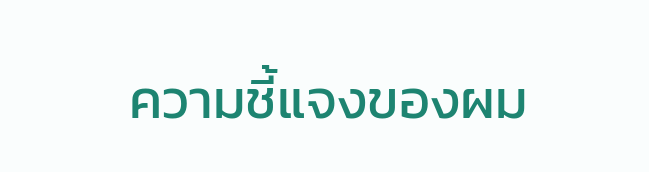ความชี้แจงของผม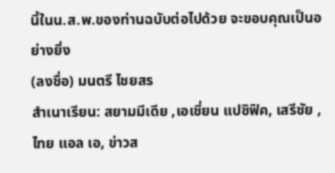นี้ในน.ส.พ.ของท่านฉบับต่อไปด้วย จะขอบคุณเป็นอย่างยิ่ง
(ลงชื่อ) มนตรี ไชยสร
สำเนาเรียน: สยามมีเดีย ,เอเชี่ยน แปซิฟิค, เสรีชัย ,ไทย แอล เอ, ข่าวส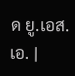ด ยู.เอส.เอ. |